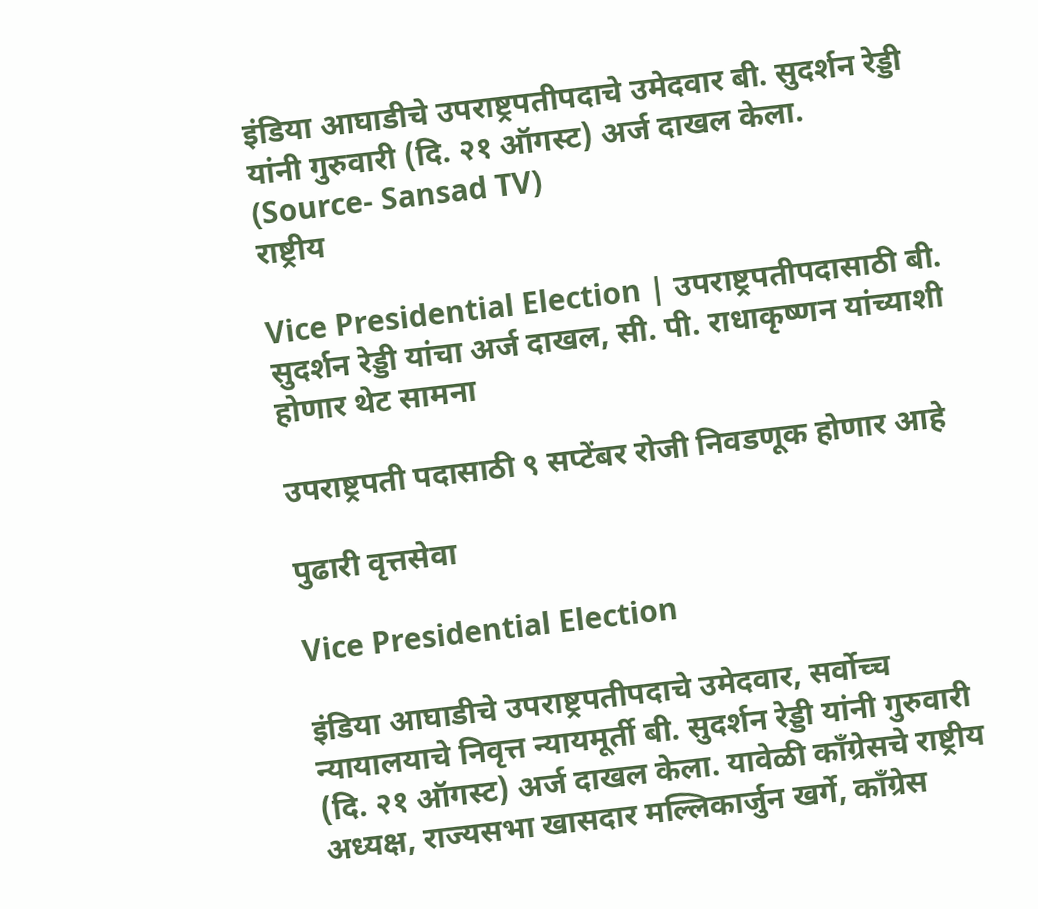इंडिया आघाडीचे उपराष्ट्रपतीपदाचे उमेदवार बी. सुदर्शन रेड्डी यांनी गुरुवारी (दि. २१ ऑगस्ट) अर्ज दाखल केला. (Source- Sansad TV)
राष्ट्रीय

Vice Presidential Election | उपराष्ट्रपतीपदासाठी बी. सुदर्शन रेड्डी यांचा अर्ज दाखल, सी. पी. राधाकृष्णन यांच्याशी होणार थेट सामना

उपराष्ट्रपती पदासाठी ९ सप्टेंबर रोजी निवडणूक होणार आहे

पुढारी वृत्तसेवा

Vice Presidential Election

इंडिया आघाडीचे उपराष्ट्रपतीपदाचे उमेदवार, सर्वोच्च न्यायालयाचे निवृत्त न्यायमूर्ती बी. सुदर्शन रेड्डी यांनी गुरुवारी (दि. २१ ऑगस्ट) अर्ज दाखल केला. यावेळी काँग्रेसचे राष्ट्रीय अध्यक्ष, राज्यसभा खासदार मल्लिकार्जुन खर्गे, काँग्रेस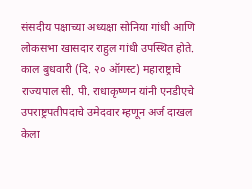संसदीय पक्षाच्या अध्यक्षा सोनिया गांधी आणि लोकसभा खासदार राहुल गांधी उपस्थित होते. काल बुधवारी (दि. २० ऑगस्ट) महाराष्ट्राचे राज्यपाल सी. पी. राधाकृष्णन यांनी एनडीएचे उपराष्ट्रपतीपदाचे उमेदवार म्हणून अर्ज दाखल केला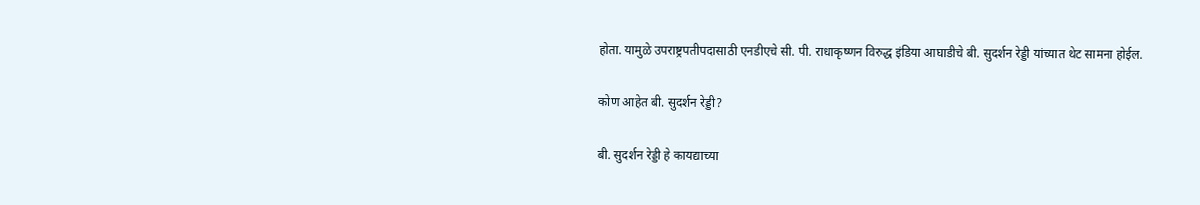होता. यामुळे उपराष्ट्रपतीपदासाठी एनडीएचे सी. पी. राधाकृष्णन विरुद्ध इंडिया आघाडीचे बी. सुदर्शन रेड्डी यांच्यात थेट सामना होईल.

कोण आहेत बी. सुदर्शन रेड्डी?

बी. सुदर्शन रेड्डी हे कायद्याच्या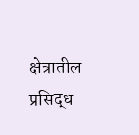क्षेत्रातील प्रसिद्ध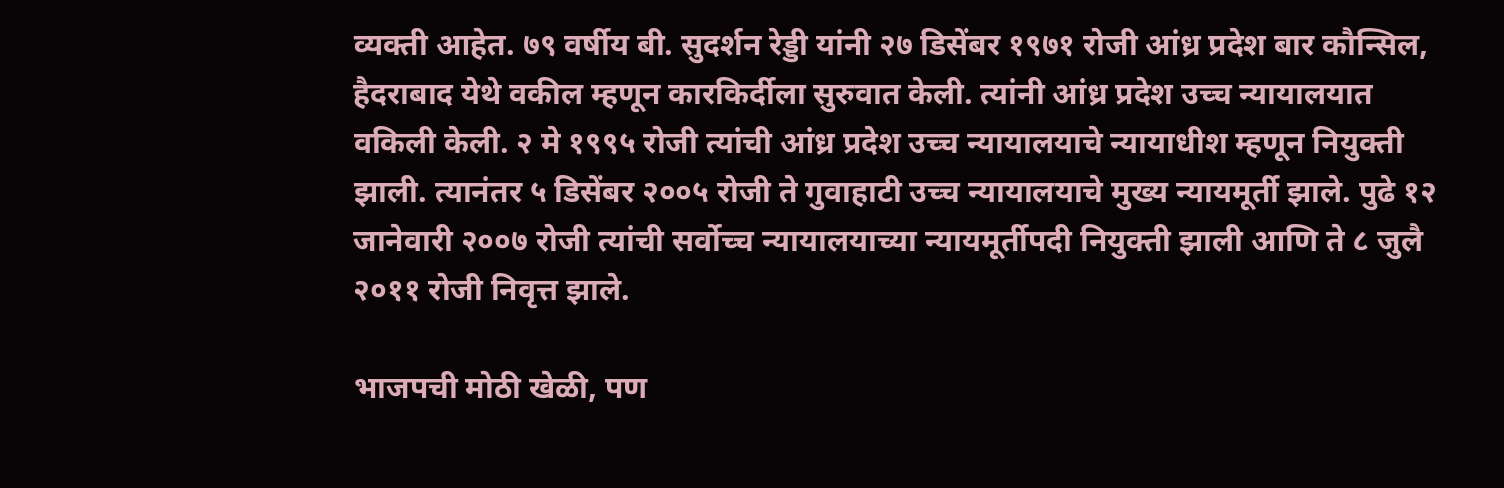व्यक्ती आहेत. ७९ वर्षीय बी. सुदर्शन रेड्डी यांनी २७ डिसेंबर १९७१ रोजी आंध्र प्रदेश बार कौन्सिल, हैदराबाद येथे वकील म्हणून कारकिर्दीला सुरुवात केली. त्यांनी आंध्र प्रदेश उच्च न्यायालयात वकिली केली. २ मे १९९५ रोजी त्यांची आंध्र प्रदेश उच्च न्यायालयाचे न्यायाधीश म्हणून नियुक्ती झाली. त्यानंतर ५ डिसेंबर २००५ रोजी ते गुवाहाटी उच्च न्यायालयाचे मुख्य न्यायमूर्ती झाले. पुढे १२ जानेवारी २००७ रोजी त्यांची सर्वोच्च न्यायालयाच्या न्यायमूर्तीपदी नियुक्ती झाली आणि ते ८ जुलै २०११ रोजी निवृत्त झाले.

भाजपची मोठी खेळी, पण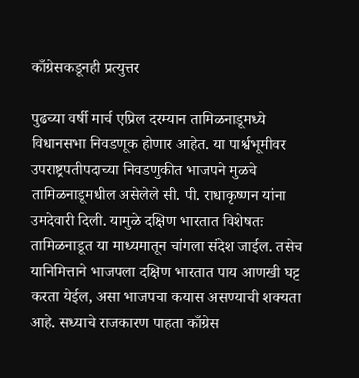काँग्रेसकडूनही प्रत्युत्तर

पुढच्या वर्षी मार्च एप्रिल दरम्यान तामिळनाडूमध्ये विधानसभा निवडणूक होणार आहेत. या पार्श्वभूमीवर उपराष्ट्रपतीपदाच्या निवडणुकीत भाजपने मुळचे तामिळनाडूमधील असेलेले सी. पी. राधाकृष्णन यांना उमदेवारी दिली. यामुळे दक्षिण भारतात विशेषतः तामि‍ळनाडूत या माध्यमातून चांगला संदेश जाईल. तसेच यानिमित्ताने भाजपला दक्षिण भारतात पाय आणखी घट्ट करता येईल, असा भाजपचा कयास असण्याची शक्यता आहे. सध्याचे राजकारण पाहता काँग्रेस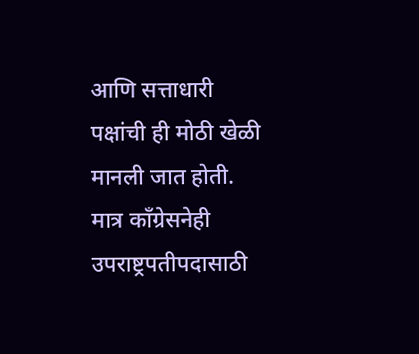आणि सत्ताधारी पक्षांची ही मोठी खेळी मानली जात होती. मात्र काँग्रेसनेही उपराष्ट्रपतीपदासाठी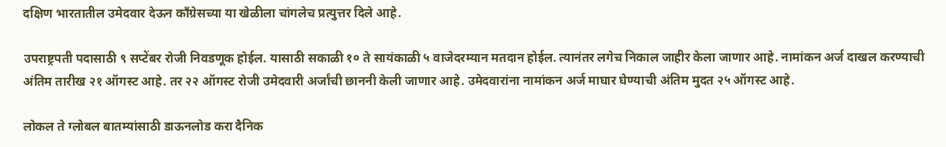दक्षिण भारतातील उमेदवार देऊन काँग्रेसच्या या खेळीला चांगलेच प्रत्युत्तर दिले आहे.

उपराष्ट्रपती पदासाठी ९ सप्टेंबर रोजी निवडणूक होईल. यासाठी सकाळी १० ते सायंकाळी ५ वाजेदरम्यान मतदान होईल. त्यानंतर लगेच निकाल जाहीर केला जाणार आहे. नामांकन अर्ज दाखल करण्याची अंतिम तारीख २१ ऑगस्ट आहे. तर २२ ऑगस्ट रोजी उमेदवारी अर्जांची छाननी केली जाणार आहे. उमेदवारांना नामांकन अर्ज माघार घेण्याची अंतिम मुदत २५ ऑगस्ट आहे.

लोकल ते ग्लोबल बातम्यांसाठी डाऊनलोड करा दैनिक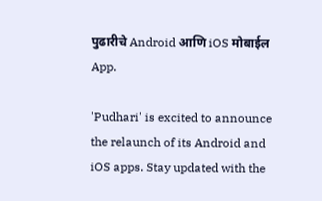पुढारीचे Android आणि iOS मोबाईल App.

'Pudhari' is excited to announce the relaunch of its Android and iOS apps. Stay updated with the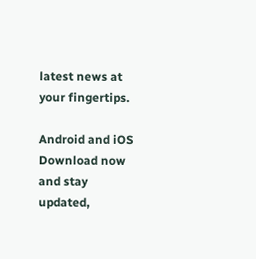latest news at your fingertips.

Android and iOS Download now and stay updated,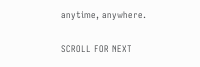anytime, anywhere.

SCROLL FOR NEXT